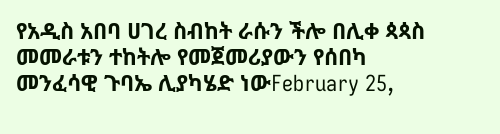የአዲስ አበባ ሀገረ ስብከት ራሱን ችሎ በሊቀ ጳጳስ መመራቱን ተከትሎ የመጀመሪያውን የሰበካ መንፈሳዊ ጉባኤ ሊያካሄድ ነውFebruary 25,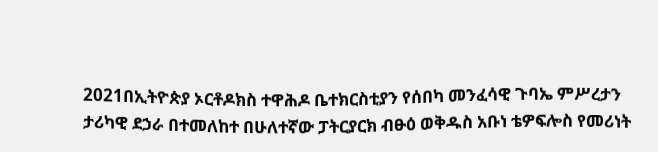2021በኢትዮጵያ ኦርቶዶክስ ተዋሕዶ ቤተክርስቲያን የሰበካ መንፈሳዊ ጉባኤ ምሥረታን ታሪካዊ ደኃራ በተመለከተ በሁለተኛው ፓትርያርክ ብፁዕ ወቅዱስ አቡነ ቴዎፍሎስ የመሪነት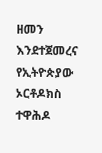ዘመን እንደተጀመረና የኢትዮጵያው ኦርቶዶክስ ተዋሕዶ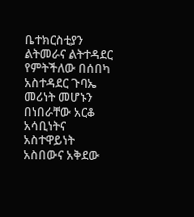ቤተክርስቲያን ልትመራና ልትተዳደር የምትችለው በሰበካ አስተዳደር ጉባኤ መሪነት መሆኑን በነበራቸው አርቆ አሳቢነትና አስተዋይነት አስበውና አቅደው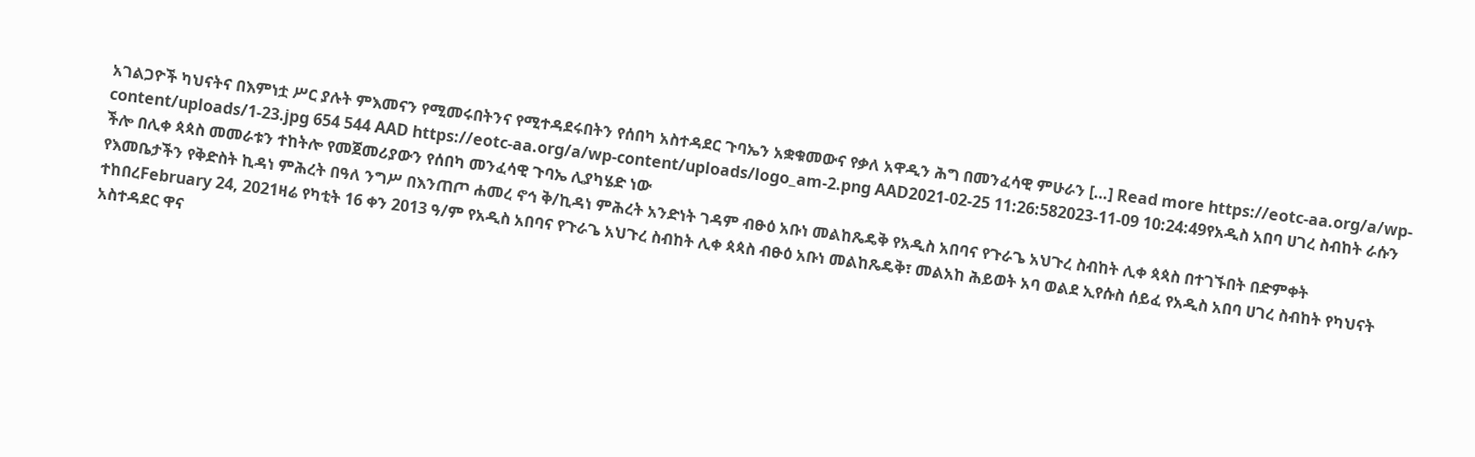አገልጋዮች ካህናትና በእምነቷ ሥር ያሉት ምእመናን የሚመሩበትንና የሚተዳደሩበትን የሰበካ አስተዳደር ጉባኤን አቋቁመውና የቃለ አዋዲን ሕግ በመንፈሳዊ ምሁራን […] Read more https://eotc-aa.org/a/wp-content/uploads/1-23.jpg 654 544 AAD https://eotc-aa.org/a/wp-content/uploads/logo_am-2.png AAD2021-02-25 11:26:582023-11-09 10:24:49የአዲስ አበባ ሀገረ ስብከት ራሱን ችሎ በሊቀ ጳጳስ መመራቱን ተከትሎ የመጀመሪያውን የሰበካ መንፈሳዊ ጉባኤ ሊያካሄድ ነው
የእመቤታችን የቅድስት ኪዳነ ምሕረት በዓለ ንግሥ በእንጠጦ ሐመረ ኖኅ ቅ/ኪዳነ ምሕረት አንድነት ገዳም ብፁዕ አቡነ መልከጼዴቅ የአዲስ አበባና የጉራጌ አህጉረ ስብከት ሊቀ ጳጳስ በተገኙበት በድምቀት ተከበረFebruary 24, 2021ዛሬ የካቲት 16 ቀን 2013 ዓ/ም የአዲስ አበባና የጉራጌ አህጉረ ስብከት ሊቀ ጳጳስ ብፁዕ አቡነ መልከጼዴቅ፣ መልአከ ሕይወት አባ ወልደ ኢየሱስ ሰይፈ የአዲስ አበባ ሀገረ ስብከት የካህናት አስተዳደር ዋና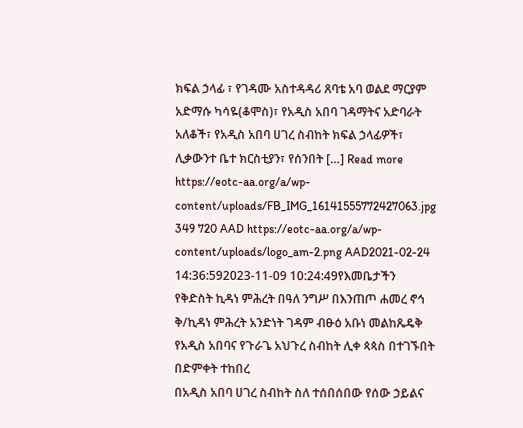ክፍል ኃላፊ ፣ የገዳሙ አስተዳዳሪ ጸባቴ አባ ወልደ ማርያም አድማሱ ካሳዬ(ቆሞስ)፣ የአዲስ አበባ ገዳማትና አድባራት አለቆች፣ የአዲስ አበባ ሀገረ ስብከት ክፍል ኃላፊዎች፣ ሊቃውንተ ቤተ ክርስቲያን፣ የሰንበት […] Read more https://eotc-aa.org/a/wp-content/uploads/FB_IMG_16141555772427063.jpg 349 720 AAD https://eotc-aa.org/a/wp-content/uploads/logo_am-2.png AAD2021-02-24 14:36:592023-11-09 10:24:49የእመቤታችን የቅድስት ኪዳነ ምሕረት በዓለ ንግሥ በእንጠጦ ሐመረ ኖኅ ቅ/ኪዳነ ምሕረት አንድነት ገዳም ብፁዕ አቡነ መልከጼዴቅ የአዲስ አበባና የጉራጌ አህጉረ ስብከት ሊቀ ጳጳስ በተገኙበት በድምቀት ተከበረ
በአዲስ አበባ ሀገረ ስብከት ስለ ተሰበሰበው የሰው ኃይልና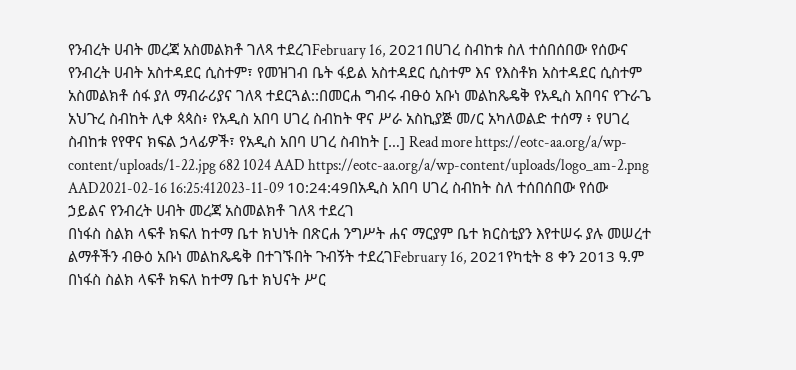የንብረት ሀብት መረጃ አስመልክቶ ገለጻ ተደረገFebruary 16, 2021በሀገረ ስብከቱ ስለ ተሰበሰበው የሰውና የንብረት ሀብት አስተዳደር ሲስተም፣ የመዝገብ ቤት ፋይል አስተዳደር ሲስተም እና የእስቶክ አስተዳደር ሲስተም አስመልክቶ ሰፋ ያለ ማብራሪያና ገለጻ ተደርጓል::በመርሐ ግብሩ ብፁዕ አቡነ መልከጼዴቅ የአዲስ አበባና የጉራጌ አህጉረ ስብከት ሊቀ ጳጳስ፥ የአዲስ አበባ ሀገረ ስብከት ዋና ሥራ አስኪያጅ መ/ር አካለወልድ ተሰማ ፥ የሀገረ ስብከቱ የየዋና ክፍል ኃላፊዎች፣ የአዲስ አበባ ሀገረ ስብከት […] Read more https://eotc-aa.org/a/wp-content/uploads/1-22.jpg 682 1024 AAD https://eotc-aa.org/a/wp-content/uploads/logo_am-2.png AAD2021-02-16 16:25:412023-11-09 10:24:49በአዲስ አበባ ሀገረ ስብከት ስለ ተሰበሰበው የሰው ኃይልና የንብረት ሀብት መረጃ አስመልክቶ ገለጻ ተደረገ
በነፋስ ስልክ ላፍቶ ክፍለ ከተማ ቤተ ክህነት በጽርሐ ንግሥት ሐና ማርያም ቤተ ክርስቲያን እየተሠሩ ያሉ መሠረተ ልማቶችን ብፁዕ አቡነ መልከጼዴቅ በተገኙበት ጉብኝት ተደረገFebruary 16, 2021የካቲት 8 ቀን 2013 ዓ.ም በነፋስ ስልክ ላፍቶ ክፍለ ከተማ ቤተ ክህናት ሥር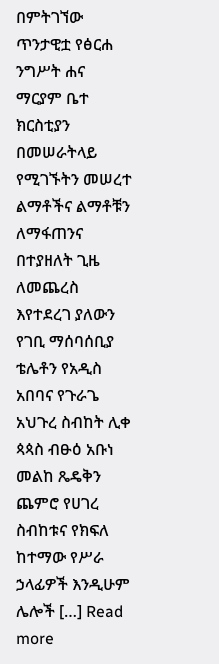በምትገኘው ጥንታዊቷ የፅርሐ ንግሥት ሐና ማርያም ቤተ ክርስቲያን በመሠራትላይ የሚገኙትን መሠረተ ልማቶችና ልማቶቹን ለማፋጠንና በተያዘለት ጊዜ ለመጨረስ እየተደረገ ያለውን የገቢ ማሰባሰቢያ ቴሌቶን የአዲስ አበባና የጉራጌ አህጉረ ስብከት ሊቀ ጳጳስ ብፁዕ አቡነ መልከ ጼዴቅን ጨምሮ የሀገረ ስብከቱና የክፍለ ከተማው የሥራ ኃላፊዎች እንዲሁም ሌሎች […] Read more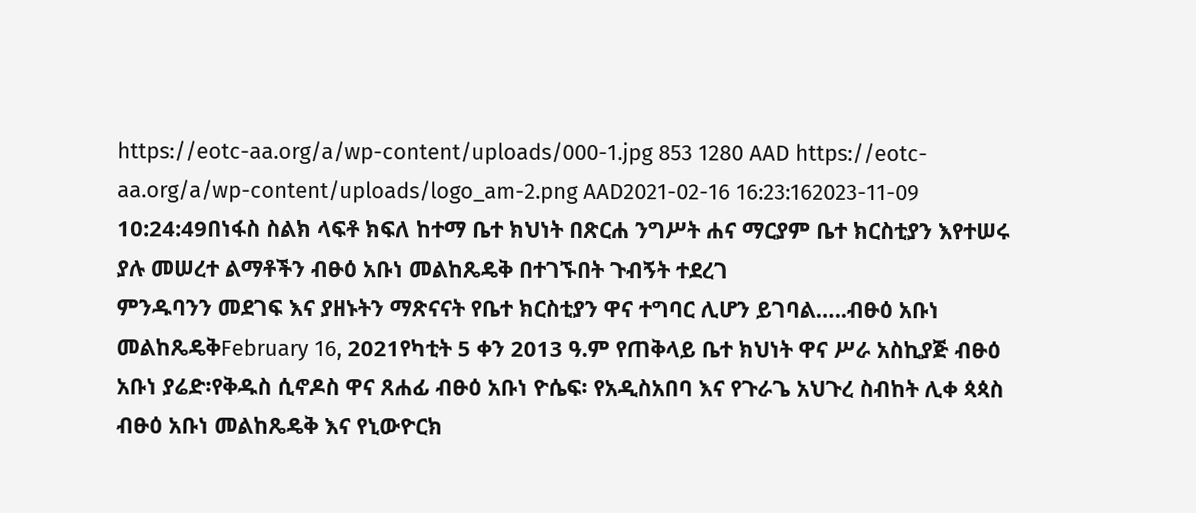https://eotc-aa.org/a/wp-content/uploads/000-1.jpg 853 1280 AAD https://eotc-aa.org/a/wp-content/uploads/logo_am-2.png AAD2021-02-16 16:23:162023-11-09 10:24:49በነፋስ ስልክ ላፍቶ ክፍለ ከተማ ቤተ ክህነት በጽርሐ ንግሥት ሐና ማርያም ቤተ ክርስቲያን እየተሠሩ ያሉ መሠረተ ልማቶችን ብፁዕ አቡነ መልከጼዴቅ በተገኙበት ጉብኝት ተደረገ
ምንዱባንን መደገፍ እና ያዘኑትን ማጽናናት የቤተ ክርስቲያን ዋና ተግባር ሊሆን ይገባል…..ብፁዕ አቡነ መልከጼዴቅFebruary 16, 2021የካቲት 5 ቀን 2013 ዓ.ም የጠቅላይ ቤተ ክህነት ዋና ሥራ አስኪያጅ ብፁዕ አቡነ ያሬድ፡የቅዱስ ሲኖዶስ ዋና ጸሐፊ ብፁዕ አቡነ ዮሴፍ፡ የአዲስአበባ እና የጉራጌ አህጉረ ስብከት ሊቀ ጳጳስ ብፁዕ አቡነ መልከጼዴቅ እና የኒውዮርክ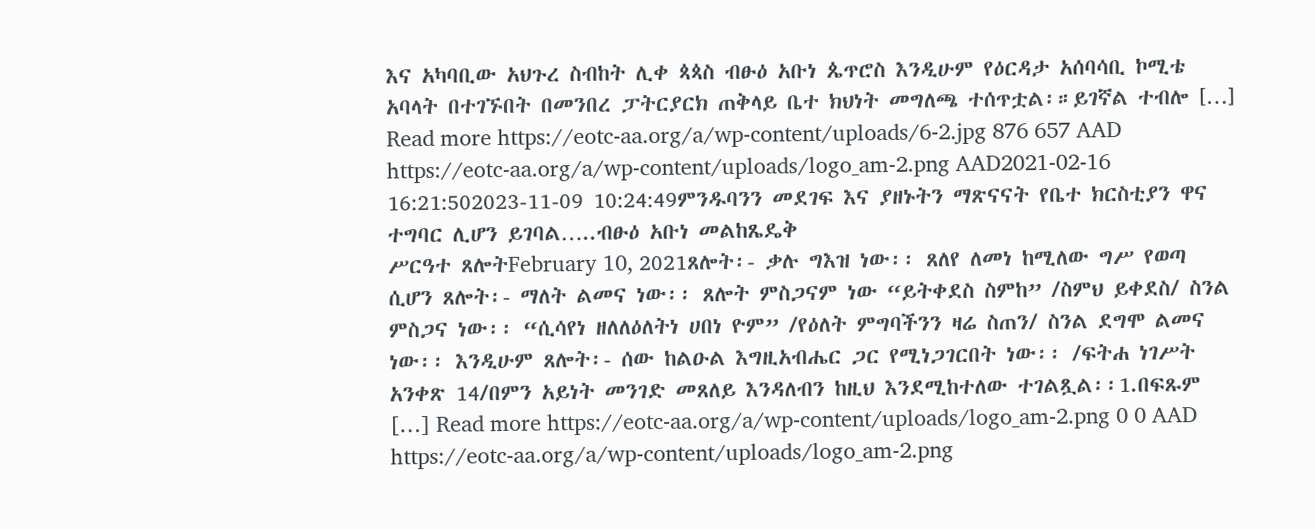እና አካባቢው አህጉረ ስብከት ሊቀ ጳጳስ ብፁዕ አቡነ ጴጥሮስ እንዲሁም የዕርዳታ አሰባሳቢ ኮሚቴ አባላት በተገኙበት በመንበረ ፓትርያርክ ጠቅላይ ቤተ ክህነት መግለጫ ተሰጥቷል፡።ይገኛል ተብሎ […] Read more https://eotc-aa.org/a/wp-content/uploads/6-2.jpg 876 657 AAD https://eotc-aa.org/a/wp-content/uploads/logo_am-2.png AAD2021-02-16 16:21:502023-11-09 10:24:49ምንዱባንን መደገፍ እና ያዘኑትን ማጽናናት የቤተ ክርስቲያን ዋና ተግባር ሊሆን ይገባል…..ብፁዕ አቡነ መልከጼዴቅ
ሥርዓተ ጸሎትFebruary 10, 2021ጸሎት፡- ቃሉ ግእዝ ነው፡፡ ጸለየ ለመነ ከሚለው ግሥ የወጣ ሲሆን ጸሎት፡- ማለት ልመና ነው፡፡ ጸሎት ምስጋናም ነው “ይትቀደስ ስምከ” /ስምህ ይቀደስ/ ስንል ምስጋና ነው፡፡ “ሲሳየነ ዘለለዕለትነ ሀበነ ዮም” /የዕለት ምግባችንን ዛሬ ስጠን/ ስንል ደግሞ ልመና ነው፡፡ እንዲሁም ጸሎት፡- ሰው ከልዑል እግዚአብሔር ጋር የሚነጋገርበት ነው፡፡ /ፍትሐ ነገሥት አንቀጽ 14/በምን አይነት መንገድ መጸለይ እንዳለብን ከዚህ እንደሚከተለው ተገልጿል፡፡1.በፍጹም […] Read more https://eotc-aa.org/a/wp-content/uploads/logo_am-2.png 0 0 AAD https://eotc-aa.org/a/wp-content/uploads/logo_am-2.png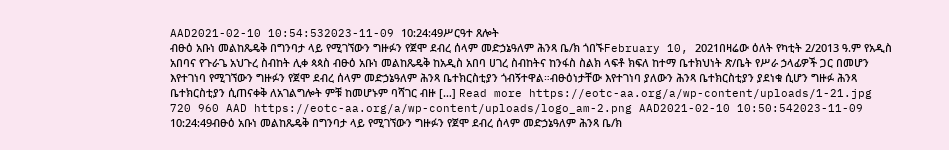AAD2021-02-10 10:54:532023-11-09 10:24:49ሥርዓተ ጸሎት
ብፁዕ አቡነ መልከጼዴቅ በግንባታ ላይ የሚገኘውን ግዙፉን የጀሞ ደብረ ሰላም መድኃኔዓለም ሕንጻ ቤ/ክ ጎበኙFebruary 10, 2021በዛሬው ዕለት የካቲት 2/2013 ዓ.ም የአዲስ አበባና የጉራጌ አህጉረ ስብከት ሊቀ ጳጳስ ብፁዕ አቡነ መልከጼዴቅ ከአዲስ አበባ ሀገረ ስብከትና ከንፋስ ስልክ ላፍቶ ክፍለ ከተማ ቤተክህነት ጽ/ቤት የሥራ ኃላፊዎች ጋር በመሆን እየተገነባ የሚገኘውን ግዙፉን የጀሞ ደብረ ሰላም መድኃኔዓለም ሕንጻ ቤተክርስቲያን ጎብኝተዋል።ብፁዕነታቸው እየተገነባ ያለውን ሕንጻ ቤተክርስቲያን ያደነቁ ሲሆን ግዙፉ ሕንጻ ቤተክርስቲያን ሲጠናቀቅ ለአገልግሎት ምቹ ከመሆኑም ባሻገር ብዙ […] Read more https://eotc-aa.org/a/wp-content/uploads/1-21.jpg 720 960 AAD https://eotc-aa.org/a/wp-content/uploads/logo_am-2.png AAD2021-02-10 10:50:542023-11-09 10:24:49ብፁዕ አቡነ መልከጼዴቅ በግንባታ ላይ የሚገኘውን ግዙፉን የጀሞ ደብረ ሰላም መድኃኔዓለም ሕንጻ ቤ/ክ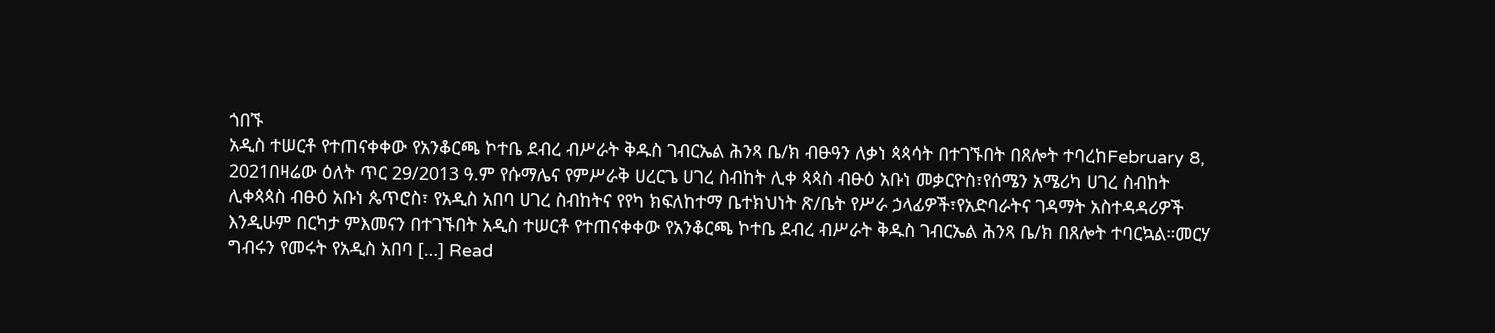ጎበኙ
አዲስ ተሠርቶ የተጠናቀቀው የአንቆርጫ ኮተቤ ደብረ ብሥራት ቅዱስ ገብርኤል ሕንጻ ቤ/ክ ብፁዓን ለቃነ ጳጳሳት በተገኙበት በጸሎት ተባረከFebruary 8, 2021በዛሬው ዕለት ጥር 29/2013 ዓ.ም የሱማሌና የምሥራቅ ሀረርጌ ሀገረ ስብከት ሊቀ ጳጳስ ብፁዕ አቡነ መቃርዮስ፣የሰሜን አሜሪካ ሀገረ ስብከት ሊቀጳጳስ ብፁዕ አቡነ ጴጥሮስ፣ የአዲስ አበባ ሀገረ ስብከትና የየካ ክፍለከተማ ቤተክህነት ጽ/ቤት የሥራ ኃላፊዎች፣የአድባራትና ገዳማት አስተዳዳሪዎች እንዲሁም በርካታ ምእመናን በተገኙበት አዲስ ተሠርቶ የተጠናቀቀው የአንቆርጫ ኮተቤ ደብረ ብሥራት ቅዱስ ገብርኤል ሕንጻ ቤ/ክ በጸሎት ተባርኳል።መርሃ ግብሩን የመሩት የአዲስ አበባ […] Read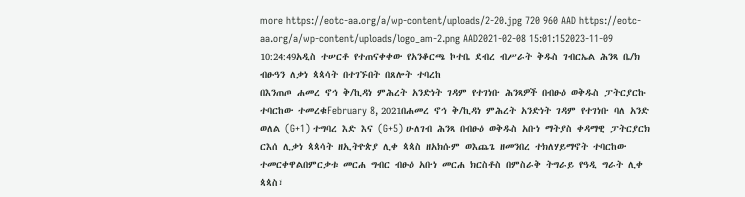more https://eotc-aa.org/a/wp-content/uploads/2-20.jpg 720 960 AAD https://eotc-aa.org/a/wp-content/uploads/logo_am-2.png AAD2021-02-08 15:01:152023-11-09 10:24:49አዲስ ተሠርቶ የተጠናቀቀው የአንቆርጫ ኮተቤ ደብረ ብሥራት ቅዱስ ገብርኤል ሕንጻ ቤ/ክ ብፁዓን ለቃነ ጳጳሳት በተገኙበት በጸሎት ተባረከ
በእንጠጦ ሐመረ ኖኅ ቅ/ኪዳነ ምሕረት አንድነት ገዳም የተገነቡ ሕንጻዎች በብፁዕ ወቅዱስ ፓትርያርኩ ተባርከው ተመረቁFebruary 8, 2021በሐመረ ኖኅ ቅ/ኪዳነ ምሕረት አንድነት ገዳም የተገነቡ ባለ አንድ ወለል (G+1) ተግባረ እድ እና (G+5) ሁለገብ ሕንጻ በብፁዕ ወቅዱስ አቡነ ማትያስ ቀዳማዊ ፓትርያርክ ርእሰ ሊቃነ ጳጳሳት ዘኢትዮጵያ ሊቀ ጳጳስ ዘአክሱም ወእጨጌ ዘመንበረ ተክለሃይማኖት ተባርከው ተመርቀዋልበምርቃቱ መርሐ ግብር ብፁዕ አቡነ መርሐ ክርስቶስ በምስራቅ ትግራይ የዓዲ ግራት ሊቀ ጳጳስ፣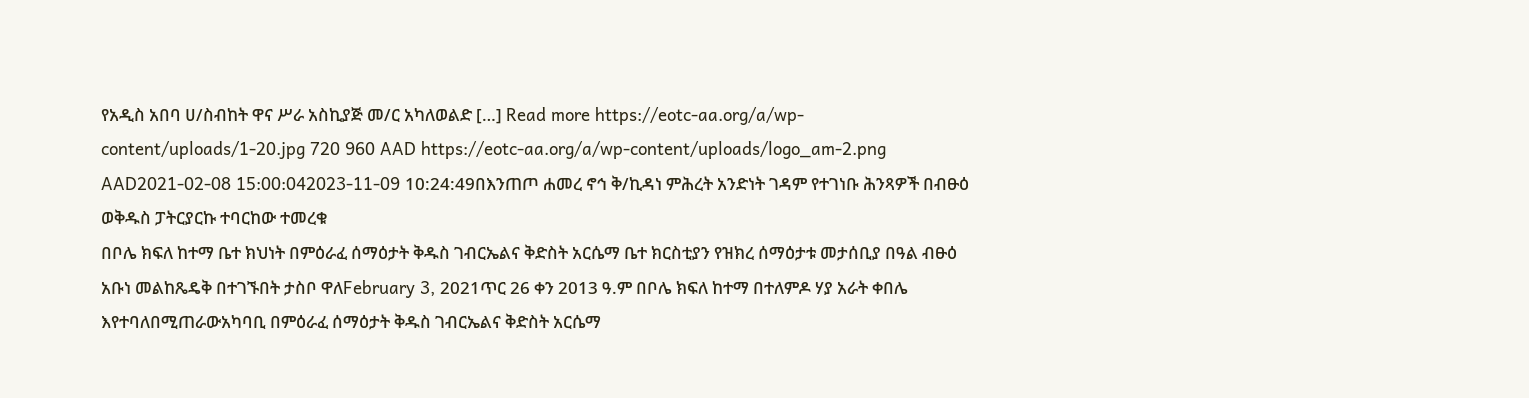የአዲስ አበባ ሀ/ስብከት ዋና ሥራ አስኪያጅ መ/ር አካለወልድ […] Read more https://eotc-aa.org/a/wp-content/uploads/1-20.jpg 720 960 AAD https://eotc-aa.org/a/wp-content/uploads/logo_am-2.png AAD2021-02-08 15:00:042023-11-09 10:24:49በእንጠጦ ሐመረ ኖኅ ቅ/ኪዳነ ምሕረት አንድነት ገዳም የተገነቡ ሕንጻዎች በብፁዕ ወቅዱስ ፓትርያርኩ ተባርከው ተመረቁ
በቦሌ ክፍለ ከተማ ቤተ ክህነት በምዕራፈ ሰማዕታት ቅዱስ ገብርኤልና ቅድስት አርሴማ ቤተ ክርስቲያን የዝክረ ሰማዕታቱ መታሰቢያ በዓል ብፁዕ አቡነ መልከጼዴቅ በተገኙበት ታስቦ ዋለFebruary 3, 2021ጥር 26 ቀን 2013 ዓ.ም በቦሌ ክፍለ ከተማ በተለምዶ ሃያ አራት ቀበሌ እየተባለበሚጠራውአካባቢ በምዕራፈ ሰማዕታት ቅዱስ ገብርኤልና ቅድስት አርሴማ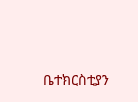ቤተክርስቲያን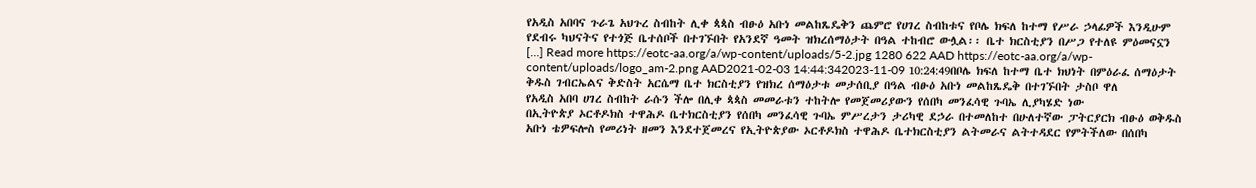የአዲስ አበባና ጉራጌ አህጉረ ስብከት ሊቀ ጳጳስ ብፁዕ አቡነ መልከጼዴቅን ጨምሮ የሀገረ ስብከቱና የቦሌ ክፍለ ከተማ የሥራ ኃላፊዎች እንዲሁም የደብሩ ካህናትና የተጎጅ ቤተሰቦች በተገኙበት የአንደኛ ዓመት ዝክረሰማዕታት በዓል ተከብሮ ውሏል፡፡ ቤተ ክርስቲያን በሥጋ የተለዩ ምዕመናኗን […] Read more https://eotc-aa.org/a/wp-content/uploads/5-2.jpg 1280 622 AAD https://eotc-aa.org/a/wp-content/uploads/logo_am-2.png AAD2021-02-03 14:44:342023-11-09 10:24:49በቦሌ ክፍለ ከተማ ቤተ ክህነት በምዕራፈ ሰማዕታት ቅዱስ ገብርኤልና ቅድስት አርሴማ ቤተ ክርስቲያን የዝክረ ሰማዕታቱ መታሰቢያ በዓል ብፁዕ አቡነ መልከጼዴቅ በተገኙበት ታስቦ ዋለ
የአዲስ አበባ ሀገረ ስብከት ራሱን ችሎ በሊቀ ጳጳስ መመራቱን ተከትሎ የመጀመሪያውን የሰበካ መንፈሳዊ ጉባኤ ሊያካሄድ ነው
በኢትዮጵያ ኦርቶዶክስ ተዋሕዶ ቤተክርስቲያን የሰበካ መንፈሳዊ ጉባኤ ምሥረታን ታሪካዊ ደኃራ በተመለከተ በሁለተኛው ፓትርያርክ ብፁዕ ወቅዱስ አቡነ ቴዎፍሎስ የመሪነት ዘመን እንደተጀመረና የኢትዮጵያው ኦርቶዶክስ ተዋሕዶ ቤተክርስቲያን ልትመራና ልትተዳደር የምትችለው በሰበካ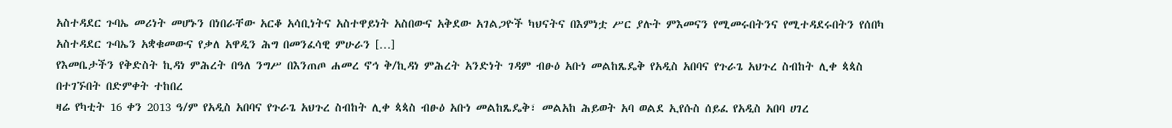አስተዳደር ጉባኤ መሪነት መሆኑን በነበራቸው አርቆ አሳቢነትና አስተዋይነት አስበውና አቅደው አገልጋዮች ካህናትና በእምነቷ ሥር ያሉት ምእመናን የሚመሩበትንና የሚተዳደሩበትን የሰበካ አስተዳደር ጉባኤን አቋቁመውና የቃለ አዋዲን ሕግ በመንፈሳዊ ምሁራን […]
የእመቤታችን የቅድስት ኪዳነ ምሕረት በዓለ ንግሥ በእንጠጦ ሐመረ ኖኅ ቅ/ኪዳነ ምሕረት አንድነት ገዳም ብፁዕ አቡነ መልከጼዴቅ የአዲስ አበባና የጉራጌ አህጉረ ስብከት ሊቀ ጳጳስ በተገኙበት በድምቀት ተከበረ
ዛሬ የካቲት 16 ቀን 2013 ዓ/ም የአዲስ አበባና የጉራጌ አህጉረ ስብከት ሊቀ ጳጳስ ብፁዕ አቡነ መልከጼዴቅ፣ መልአከ ሕይወት አባ ወልደ ኢየሱስ ሰይፈ የአዲስ አበባ ሀገረ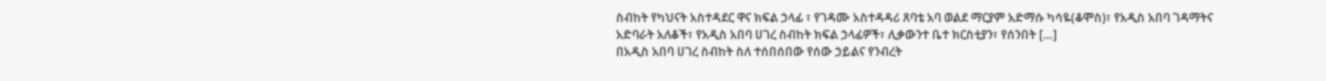ስብከት የካህናት አስተዳደር ዋና ክፍል ኃላፊ ፣ የገዳሙ አስተዳዳሪ ጸባቴ አባ ወልደ ማርያም አድማሱ ካሳዬ(ቆሞስ)፣ የአዲስ አበባ ገዳማትና አድባራት አለቆች፣ የአዲስ አበባ ሀገረ ስብከት ክፍል ኃላፊዎች፣ ሊቃውንተ ቤተ ክርስቲያን፣ የሰንበት […]
በአዲስ አበባ ሀገረ ስብከት ስለ ተሰበሰበው የሰው ኃይልና የንብረት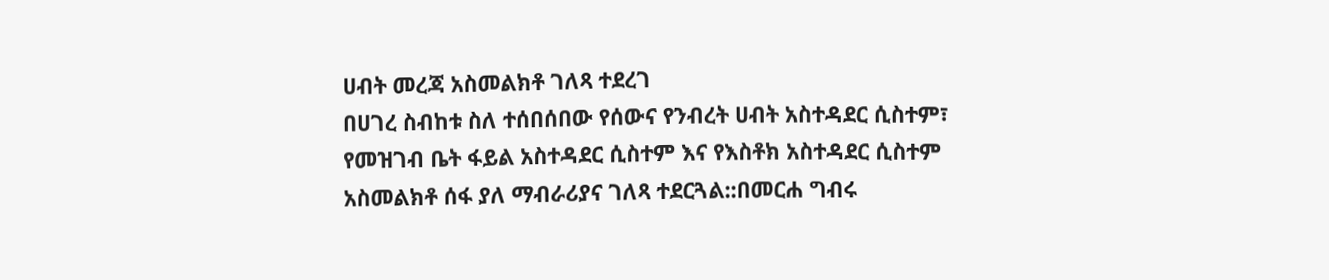ሀብት መረጃ አስመልክቶ ገለጻ ተደረገ
በሀገረ ስብከቱ ስለ ተሰበሰበው የሰውና የንብረት ሀብት አስተዳደር ሲስተም፣ የመዝገብ ቤት ፋይል አስተዳደር ሲስተም እና የእስቶክ አስተዳደር ሲስተም አስመልክቶ ሰፋ ያለ ማብራሪያና ገለጻ ተደርጓል::በመርሐ ግብሩ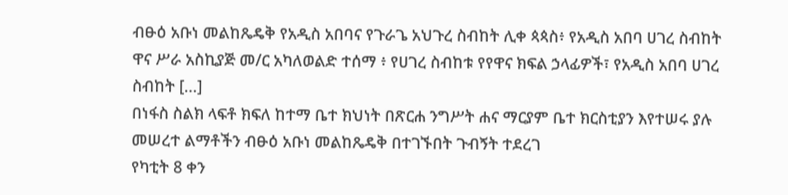ብፁዕ አቡነ መልከጼዴቅ የአዲስ አበባና የጉራጌ አህጉረ ስብከት ሊቀ ጳጳስ፥ የአዲስ አበባ ሀገረ ስብከት ዋና ሥራ አስኪያጅ መ/ር አካለወልድ ተሰማ ፥ የሀገረ ስብከቱ የየዋና ክፍል ኃላፊዎች፣ የአዲስ አበባ ሀገረ ስብከት […]
በነፋስ ስልክ ላፍቶ ክፍለ ከተማ ቤተ ክህነት በጽርሐ ንግሥት ሐና ማርያም ቤተ ክርስቲያን እየተሠሩ ያሉ መሠረተ ልማቶችን ብፁዕ አቡነ መልከጼዴቅ በተገኙበት ጉብኝት ተደረገ
የካቲት 8 ቀን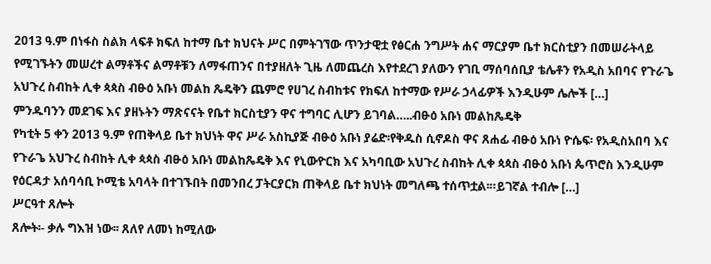2013 ዓ.ም በነፋስ ስልክ ላፍቶ ክፍለ ከተማ ቤተ ክህናት ሥር በምትገኘው ጥንታዊቷ የፅርሐ ንግሥት ሐና ማርያም ቤተ ክርስቲያን በመሠራትላይ የሚገኙትን መሠረተ ልማቶችና ልማቶቹን ለማፋጠንና በተያዘለት ጊዜ ለመጨረስ እየተደረገ ያለውን የገቢ ማሰባሰቢያ ቴሌቶን የአዲስ አበባና የጉራጌ አህጉረ ስብከት ሊቀ ጳጳስ ብፁዕ አቡነ መልከ ጼዴቅን ጨምሮ የሀገረ ስብከቱና የክፍለ ከተማው የሥራ ኃላፊዎች እንዲሁም ሌሎች […]
ምንዱባንን መደገፍ እና ያዘኑትን ማጽናናት የቤተ ክርስቲያን ዋና ተግባር ሊሆን ይገባል…..ብፁዕ አቡነ መልከጼዴቅ
የካቲት 5 ቀን 2013 ዓ.ም የጠቅላይ ቤተ ክህነት ዋና ሥራ አስኪያጅ ብፁዕ አቡነ ያሬድ፡የቅዱስ ሲኖዶስ ዋና ጸሐፊ ብፁዕ አቡነ ዮሴፍ፡ የአዲስአበባ እና የጉራጌ አህጉረ ስብከት ሊቀ ጳጳስ ብፁዕ አቡነ መልከጼዴቅ እና የኒውዮርክ እና አካባቢው አህጉረ ስብከት ሊቀ ጳጳስ ብፁዕ አቡነ ጴጥሮስ እንዲሁም የዕርዳታ አሰባሳቢ ኮሚቴ አባላት በተገኙበት በመንበረ ፓትርያርክ ጠቅላይ ቤተ ክህነት መግለጫ ተሰጥቷል፡።ይገኛል ተብሎ […]
ሥርዓተ ጸሎት
ጸሎት፡- ቃሉ ግእዝ ነው፡፡ ጸለየ ለመነ ከሚለው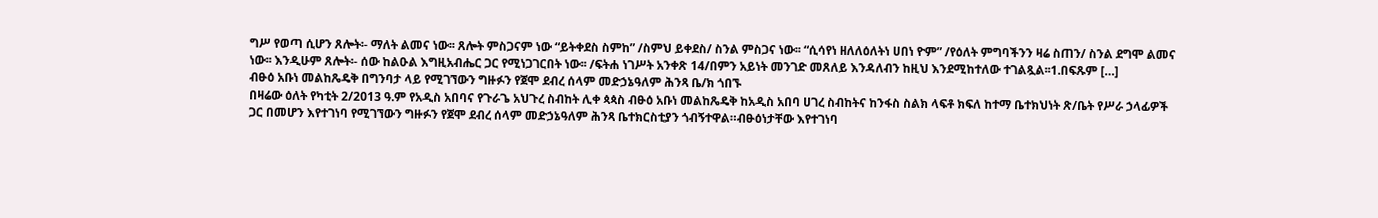ግሥ የወጣ ሲሆን ጸሎት፡- ማለት ልመና ነው፡፡ ጸሎት ምስጋናም ነው “ይትቀደስ ስምከ” /ስምህ ይቀደስ/ ስንል ምስጋና ነው፡፡ “ሲሳየነ ዘለለዕለትነ ሀበነ ዮም” /የዕለት ምግባችንን ዛሬ ስጠን/ ስንል ደግሞ ልመና ነው፡፡ እንዲሁም ጸሎት፡- ሰው ከልዑል እግዚአብሔር ጋር የሚነጋገርበት ነው፡፡ /ፍትሐ ነገሥት አንቀጽ 14/በምን አይነት መንገድ መጸለይ እንዳለብን ከዚህ እንደሚከተለው ተገልጿል፡፡1.በፍጹም […]
ብፁዕ አቡነ መልከጼዴቅ በግንባታ ላይ የሚገኘውን ግዙፉን የጀሞ ደብረ ሰላም መድኃኔዓለም ሕንጻ ቤ/ክ ጎበኙ
በዛሬው ዕለት የካቲት 2/2013 ዓ.ም የአዲስ አበባና የጉራጌ አህጉረ ስብከት ሊቀ ጳጳስ ብፁዕ አቡነ መልከጼዴቅ ከአዲስ አበባ ሀገረ ስብከትና ከንፋስ ስልክ ላፍቶ ክፍለ ከተማ ቤተክህነት ጽ/ቤት የሥራ ኃላፊዎች ጋር በመሆን እየተገነባ የሚገኘውን ግዙፉን የጀሞ ደብረ ሰላም መድኃኔዓለም ሕንጻ ቤተክርስቲያን ጎብኝተዋል።ብፁዕነታቸው እየተገነባ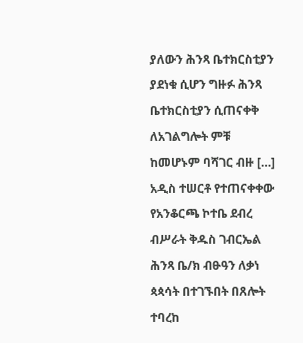ያለውን ሕንጻ ቤተክርስቲያን ያደነቁ ሲሆን ግዙፉ ሕንጻ ቤተክርስቲያን ሲጠናቀቅ ለአገልግሎት ምቹ ከመሆኑም ባሻገር ብዙ […]
አዲስ ተሠርቶ የተጠናቀቀው የአንቆርጫ ኮተቤ ደብረ ብሥራት ቅዱስ ገብርኤል ሕንጻ ቤ/ክ ብፁዓን ለቃነ ጳጳሳት በተገኙበት በጸሎት ተባረከ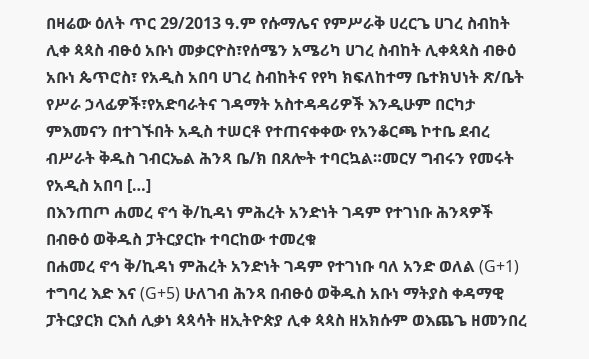በዛሬው ዕለት ጥር 29/2013 ዓ.ም የሱማሌና የምሥራቅ ሀረርጌ ሀገረ ስብከት ሊቀ ጳጳስ ብፁዕ አቡነ መቃርዮስ፣የሰሜን አሜሪካ ሀገረ ስብከት ሊቀጳጳስ ብፁዕ አቡነ ጴጥሮስ፣ የአዲስ አበባ ሀገረ ስብከትና የየካ ክፍለከተማ ቤተክህነት ጽ/ቤት የሥራ ኃላፊዎች፣የአድባራትና ገዳማት አስተዳዳሪዎች እንዲሁም በርካታ ምእመናን በተገኙበት አዲስ ተሠርቶ የተጠናቀቀው የአንቆርጫ ኮተቤ ደብረ ብሥራት ቅዱስ ገብርኤል ሕንጻ ቤ/ክ በጸሎት ተባርኳል።መርሃ ግብሩን የመሩት የአዲስ አበባ […]
በእንጠጦ ሐመረ ኖኅ ቅ/ኪዳነ ምሕረት አንድነት ገዳም የተገነቡ ሕንጻዎች በብፁዕ ወቅዱስ ፓትርያርኩ ተባርከው ተመረቁ
በሐመረ ኖኅ ቅ/ኪዳነ ምሕረት አንድነት ገዳም የተገነቡ ባለ አንድ ወለል (G+1) ተግባረ እድ እና (G+5) ሁለገብ ሕንጻ በብፁዕ ወቅዱስ አቡነ ማትያስ ቀዳማዊ ፓትርያርክ ርእሰ ሊቃነ ጳጳሳት ዘኢትዮጵያ ሊቀ ጳጳስ ዘአክሱም ወእጨጌ ዘመንበረ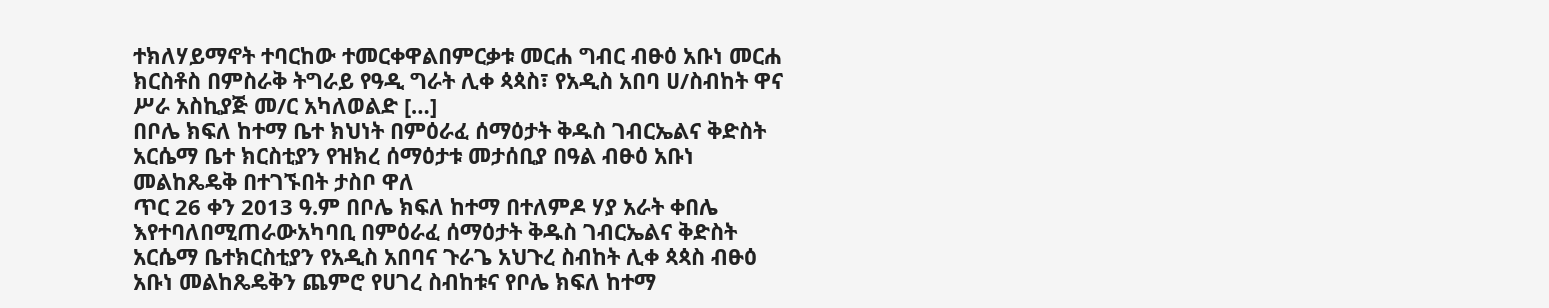ተክለሃይማኖት ተባርከው ተመርቀዋልበምርቃቱ መርሐ ግብር ብፁዕ አቡነ መርሐ ክርስቶስ በምስራቅ ትግራይ የዓዲ ግራት ሊቀ ጳጳስ፣ የአዲስ አበባ ሀ/ስብከት ዋና ሥራ አስኪያጅ መ/ር አካለወልድ […]
በቦሌ ክፍለ ከተማ ቤተ ክህነት በምዕራፈ ሰማዕታት ቅዱስ ገብርኤልና ቅድስት አርሴማ ቤተ ክርስቲያን የዝክረ ሰማዕታቱ መታሰቢያ በዓል ብፁዕ አቡነ መልከጼዴቅ በተገኙበት ታስቦ ዋለ
ጥር 26 ቀን 2013 ዓ.ም በቦሌ ክፍለ ከተማ በተለምዶ ሃያ አራት ቀበሌ እየተባለበሚጠራውአካባቢ በምዕራፈ ሰማዕታት ቅዱስ ገብርኤልና ቅድስት አርሴማ ቤተክርስቲያን የአዲስ አበባና ጉራጌ አህጉረ ስብከት ሊቀ ጳጳስ ብፁዕ አቡነ መልከጼዴቅን ጨምሮ የሀገረ ስብከቱና የቦሌ ክፍለ ከተማ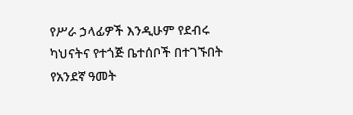የሥራ ኃላፊዎች እንዲሁም የደብሩ ካህናትና የተጎጅ ቤተሰቦች በተገኙበት የአንደኛ ዓመት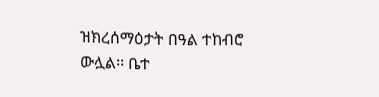ዝክረሰማዕታት በዓል ተከብሮ ውሏል፡፡ ቤተ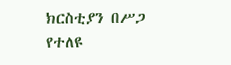ክርስቲያን በሥጋ የተለዩ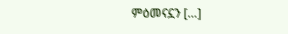ምዕመናኗን […]